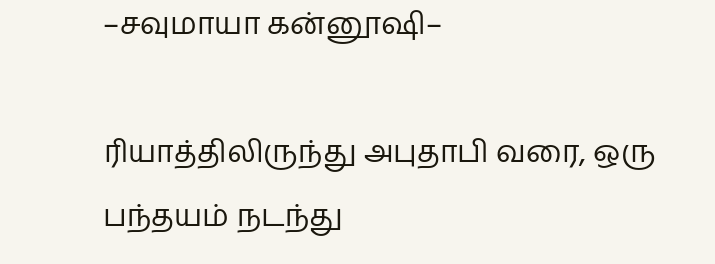–சவுமாயா கன்னூஷி–

ரியாத்திலிருந்து அபுதாபி வரை, ஒரு பந்தயம் நடந்து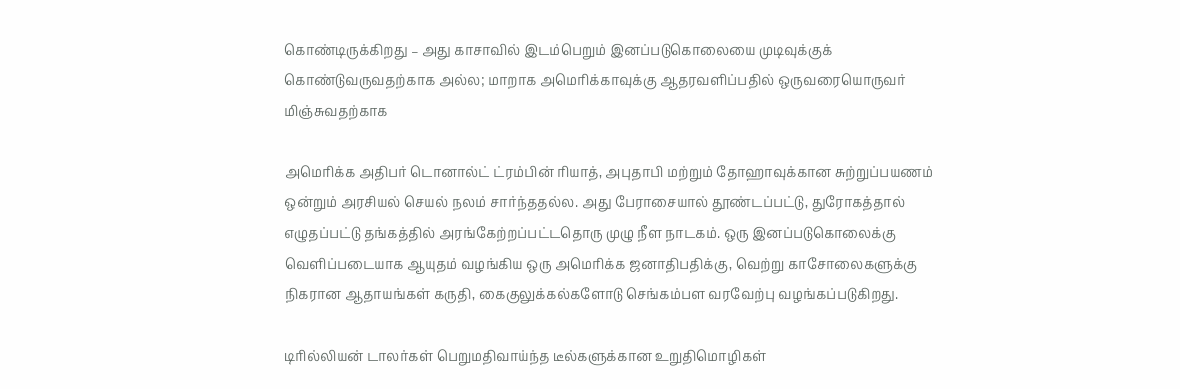கொண்டிருக்கிறது – அது காசாவில் இடம்பெறும் இனப்படுகொலையை முடிவுக்குக் கொண்டுவருவதற்காக அல்ல; மாறாக அமெரிக்காவுக்கு ஆதரவளிப்பதில் ஒருவரையொருவர் மிஞ்சுவதற்காக

அமெரிக்க அதிபர் டொனால்ட் ட்ரம்பின் ரியாத், அபுதாபி மற்றும் தோஹாவுக்கான சுற்றுப்பயணம் ஒன்றும் அரசியல் செயல் நலம் சார்ந்ததல்ல. அது பேராசையால் தூண்டப்பட்டு, துரோகத்தால் எழுதப்பட்டு தங்கத்தில் அரங்கேற்றப்பட்டதொரு முழு நீள நாடகம். ஒரு இனப்படுகொலைக்கு வெளிப்படையாக ஆயுதம் வழங்கிய ஒரு அமெரிக்க ஜனாதிபதிக்கு, வெற்று காசோலைகளுக்கு நிகரான ஆதாயங்கள் கருதி, கைகுலுக்கல்களோடு செங்கம்பள வரவேற்பு வழங்கப்படுகிறது.

டிரில்லியன் டாலர்கள் பெறுமதிவாய்ந்த டீல்களுக்கான உறுதிமொழிகள்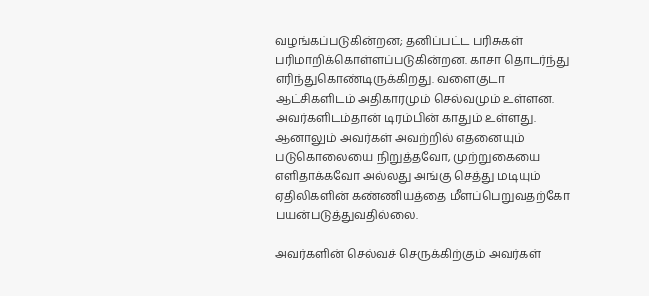வழங்கப்படுகின்றன; தனிப்பட்ட பரிசுகள் பரிமாறிக்கொள்ளப்படுகின்றன. காசா தொடர்ந்து எரிந்துகொண்டிருக்கிறது. வளைகுடா ஆட்சிகளிடம் அதிகாரமும் செல்வமும் உள்ளன. அவர்களிடம்தான் டிரம்பின் காதும் உள்ளது. ஆனாலும் அவர்கள் அவற்றில் எதனையும் படுகொலையை நிறுத்தவோ, முற்றுகையை எளிதாக்கவோ அல்லது அங்கு செத்து மடியும் ஏதிலிகளின் கண்ணியத்தை மீளப்பெறுவதற்கோ பயன்படுத்துவதில்லை.

அவர்களின் செல்வச் செருக்கிற்கும் அவர்கள்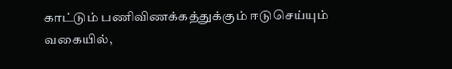காட்டும் பணிவிணக்கத்துக்கும் ஈடுசெய்யும் வகையில்,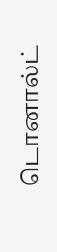டொனால்ட்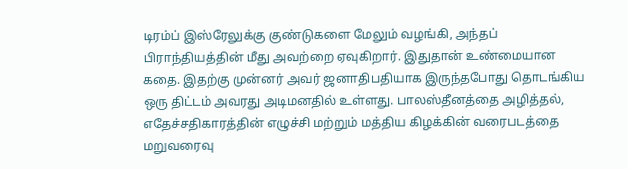டிரம்ப் இஸ்ரேலுக்கு குண்டுகளை மேலும் வழங்கி, அந்தப் பிராந்தியத்தின் மீது அவற்றை ஏவுகிறார். இதுதான் உண்மையான கதை. இதற்கு முன்னர் அவர் ஜனாதிபதியாக இருந்தபோது தொடங்கிய ஒரு திட்டம் அவரது அடிமனதில் உள்ளது. பாலஸ்தீனத்தை அழித்தல், எதேச்சதிகாரத்தின் எழுச்சி மற்றும் மத்திய கிழக்கின் வரைபடத்தை மறுவரைவு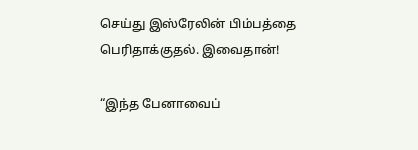செய்து இஸ்ரேலின் பிம்பத்தை பெரிதாக்குதல். இவைதான்!

“இந்த பேனாவைப்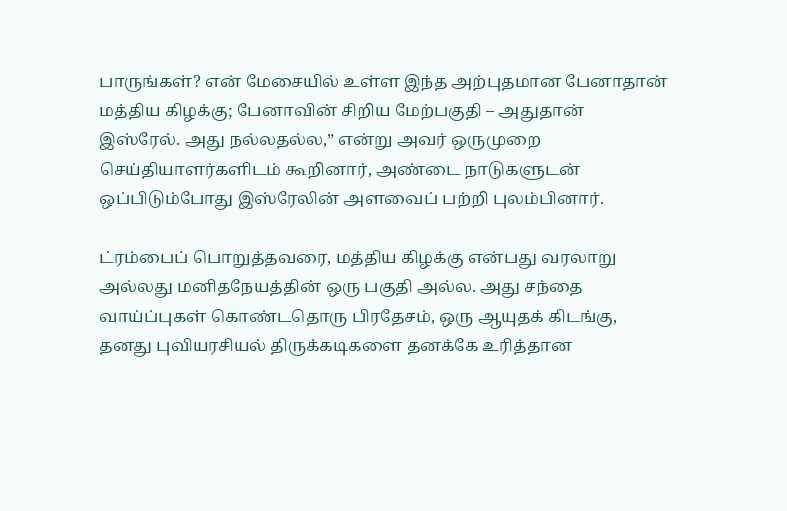பாருங்கள்? என் மேசையில் உள்ள இந்த அற்புதமான பேனாதான் மத்திய கிழக்கு; பேனாவின் சிறிய மேற்பகுதி – அதுதான் இஸ்ரேல். அது நல்லதல்ல,” என்று அவர் ஒருமுறை செய்தியாளர்களிடம் கூறினார், அண்டை நாடுகளுடன் ஒப்பிடும்போது இஸ்ரேலின் அளவைப் பற்றி புலம்பினார்.

ட்ரம்பைப் பொறுத்தவரை, மத்திய கிழக்கு என்பது வரலாறு அல்லது மனிதநேயத்தின் ஒரு பகுதி அல்ல. அது சந்தை வாய்ப்புகள் கொண்டதொரு பிரதேசம், ஒரு ஆயுதக் கிடங்கு, தனது புவியரசியல் திருக்கடிகளை தனக்கே உரித்தான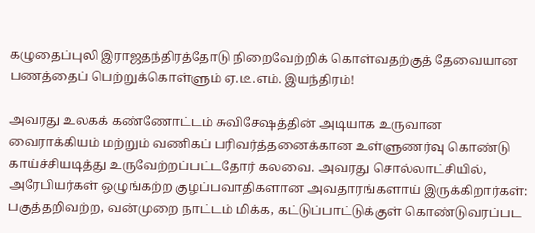கழுதைப்புலி இராஜதந்திரத்தோடு நிறைவேற்றிக் கொள்வதற்குத் தேவையான பணத்தைப் பெற்றுக்கொள்ளும் ஏ.டீ.எம். இயந்திரம்!

அவரது உலகக் கண்ணோட்டம் சுவிசேஷத்தின் அடியாக உருவான வைராக்கியம் மற்றும் வணிகப் பரிவர்த்தனைக்கான உள்ளுணர்வு கொண்டு காய்ச்சியடித்து உருவேற்றப்பட்டதோர் கலவை. அவரது சொல்லாட்சியில், அரேபியர்கள் ஒழுங்கற்ற குழப்பவாதிகளான அவதாரங்களாய் இருக்கிறார்கள்: பகுத்தறிவற்ற, வன்முறை நாட்டம் மிக்க, கட்டுப்பாட்டுக்குள் கொண்டுவரப்பட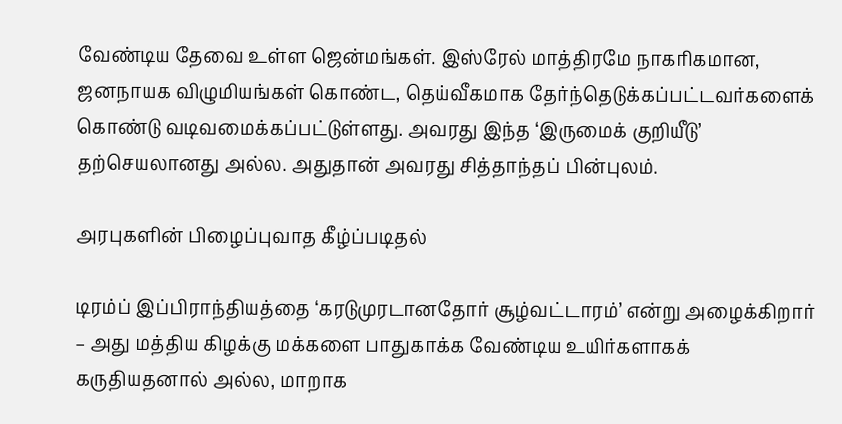வேண்டிய தேவை உள்ள ஜென்மங்கள். இஸ்ரேல் மாத்திரமே நாகரிகமான, ஜனநாயக விழுமியங்கள் கொண்ட, தெய்வீகமாக தேர்ந்தெடுக்கப்பட்டவர்களைக் கொண்டு வடிவமைக்கப்பட்டுள்ளது. அவரது இந்த ‘இருமைக் குறியீடு’ தற்செயலானது அல்ல. அதுதான் அவரது சித்தாந்தப் பின்புலம்.

அரபுகளின் பிழைப்புவாத கீழ்ப்படிதல்

டிரம்ப் இப்பிராந்தியத்தை ‘கரடுமுரடானதோர் சூழ்வட்டாரம்’ என்று அழைக்கிறார் – அது மத்திய கிழக்கு மக்களை பாதுகாக்க வேண்டிய உயிர்களாகக் கருதியதனால் அல்ல, மாறாக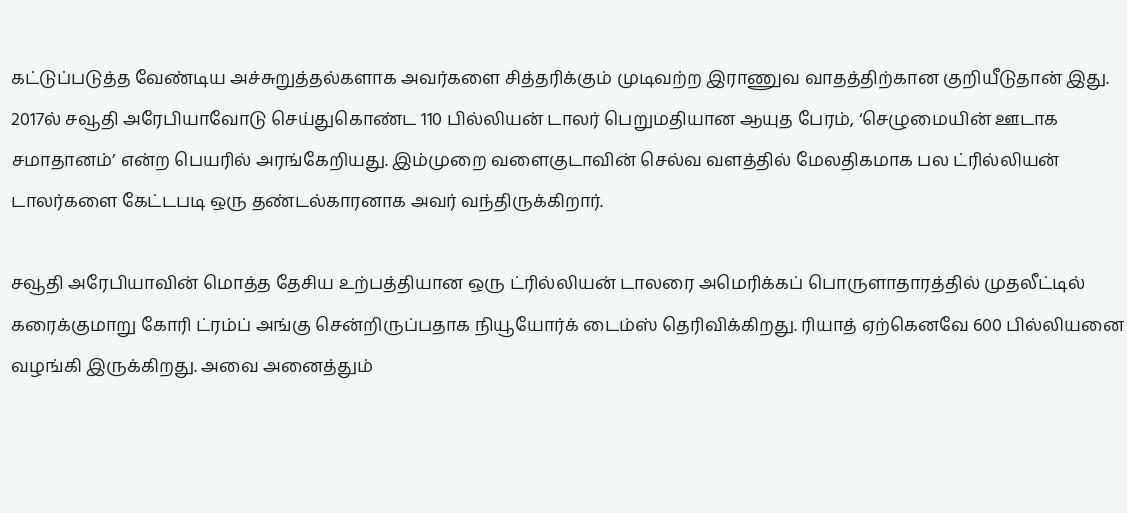கட்டுப்படுத்த வேண்டிய அச்சுறுத்தல்களாக அவர்களை சித்தரிக்கும் முடிவற்ற இராணுவ வாதத்திற்கான குறியீடுதான் இது. 2017ல் சவூதி அரேபியாவோடு செய்துகொண்ட 110 பில்லியன் டாலர் பெறுமதியான ஆயுத பேரம், ‘செழுமையின் ஊடாக சமாதானம்’ என்ற பெயரில் அரங்கேறியது. இம்முறை வளைகுடாவின் செல்வ வளத்தில் மேலதிகமாக பல ட்ரில்லியன் டாலர்களை கேட்டபடி ஒரு தண்டல்காரனாக அவர் வந்திருக்கிறார்.

சவூதி அரேபியாவின் மொத்த தேசிய உற்பத்தியான ஒரு ட்ரில்லியன் டாலரை அமெரிக்கப் பொருளாதாரத்தில் முதலீட்டில் கரைக்குமாறு கோரி ட்ரம்ப் அங்கு சென்றிருப்பதாக நியூயோர்க் டைம்ஸ் தெரிவிக்கிறது. ரியாத் ஏற்கெனவே 600 பில்லியனை வழங்கி இருக்கிறது. அவை அனைத்தும்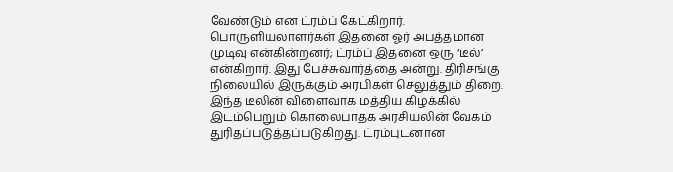வேண்டும் என ட்ரம்ப் கேட்கிறார். பொருளியலாளர்கள் இதனை ஓர் அபத்தமான முடிவு என்கின்றனர்; ட்ரம்ப் இதனை ஒரு ‘டீல்’ என்கிறார். இது பேச்சுவார்த்தை அன்று. திரிசங்கு நிலையில் இருக்கும் அரபிகள் செலுத்தும் திறை. இந்த டீலின் விளைவாக மத்திய கிழக்கில் இடம்பெறும் கொலைபாதக அரசியலின் வேகம் துரிதப்படுத்தப்படுகிறது. ட்ரம்புடனான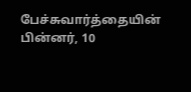பேச்சுவார்த்தையின் பின்னர், 10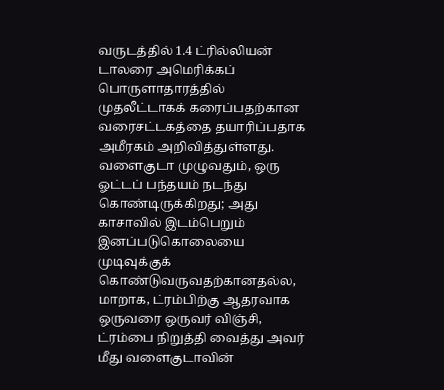வருடத்தில் 1.4 ட்ரில்லியன் டாலரை அமெரிக்கப் பொருளாதாரத்தில் முதலீட்டாகக் கரைப்பதற்கான வரைசட்டகத்தை தயாரிப்பதாக அமீரகம் அறிவித்துள்ளது. வளைகுடா முழுவதும், ஒரு ஓட்டப் பந்தயம் நடந்து கொண்டிருக்கிறது; அது காசாவில் இடம்பெறும் இனப்படுகொலையை முடிவுக்குக் கொண்டுவருவதற்கானதல்ல, மாறாக, ட்ரம்பிற்கு ஆதரவாக ஒருவரை ஒருவர் விஞ்சி, ட்ரம்பை நிறுத்தி வைத்து அவர் மீது வளைகுடாவின்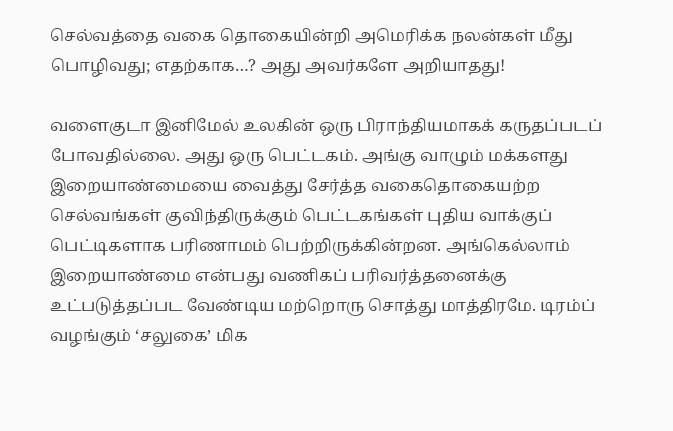செல்வத்தை வகை தொகையின்றி அமெரிக்க நலன்கள் மீது பொழிவது; எதற்காக…? அது அவர்களே அறியாதது!

வளைகுடா இனிமேல் உலகின் ஒரு பிராந்தியமாகக் கருதப்படப் போவதில்லை. அது ஒரு பெட்டகம். அங்கு வாழும் மக்களது இறையாண்மையை வைத்து சேர்த்த வகைதொகையற்ற செல்வங்கள் குவிந்திருக்கும் பெட்டகங்கள் புதிய வாக்குப் பெட்டிகளாக பரிணாமம் பெற்றிருக்கின்றன. அங்கெல்லாம் இறையாண்மை என்பது வணிகப் பரிவர்த்தனைக்கு உட்படுத்தப்பட வேண்டிய மற்றொரு சொத்து மாத்திரமே. டிரம்ப் வழங்கும் ‘சலுகை’ மிக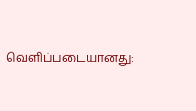வெளிப்படையானது: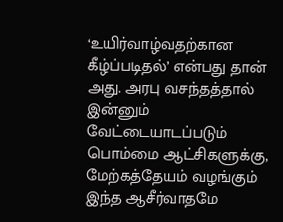‘உயிர்வாழ்வதற்கான கீழ்ப்படிதல்’ என்பது தான் அது. அரபு வசந்தத்தால் இன்னும் வேட்டையாடப்படும் பொம்மை ஆட்சிகளுக்கு, மேற்கத்தேயம் வழங்கும் இந்த ஆசீர்வாதமே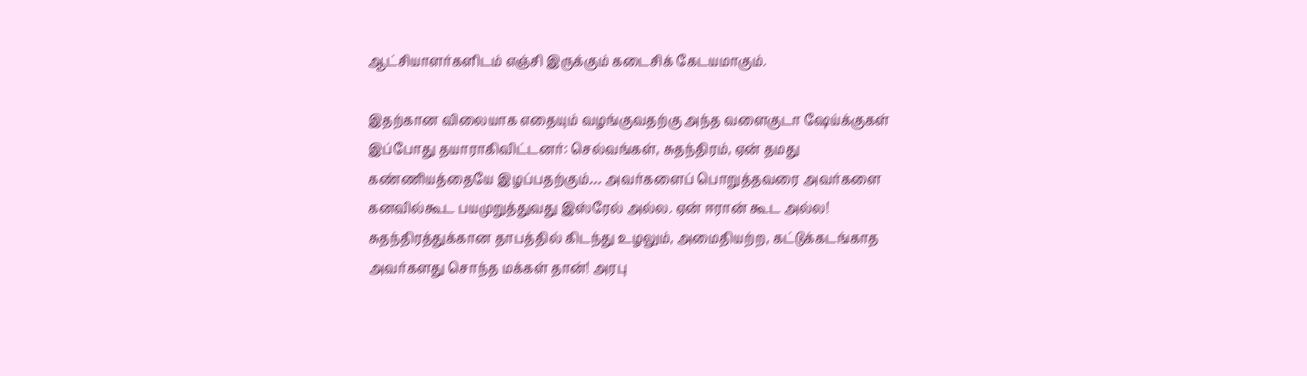ஆட்சியாளர்களிடம் எஞ்சி இருக்கும் கடைசிக் கேடயமாகும்.

இதற்கான விலையாக எதையும் வழங்குவதற்கு அந்த வளைகுடா ஷேய்க்குகள் இப்போது தயாராகிவிட்டனர்: செல்வங்கள், சுதந்திரம், ஏன் தமது கண்ணியத்தையே இழப்பதற்கும்… அவர்களைப் பொறுத்தவரை அவர்களை கனவில்கூட பயமுறுத்துவது இஸ்ரேல் அல்ல. ஏன் ஈரான் கூட அல்ல! சுதந்திரத்துக்கான தாபத்தில் கிடந்து உழலும், அமைதியற்ற, கட்டுக்கடங்காத அவர்களது சொந்த மக்கள் தான்! அரபு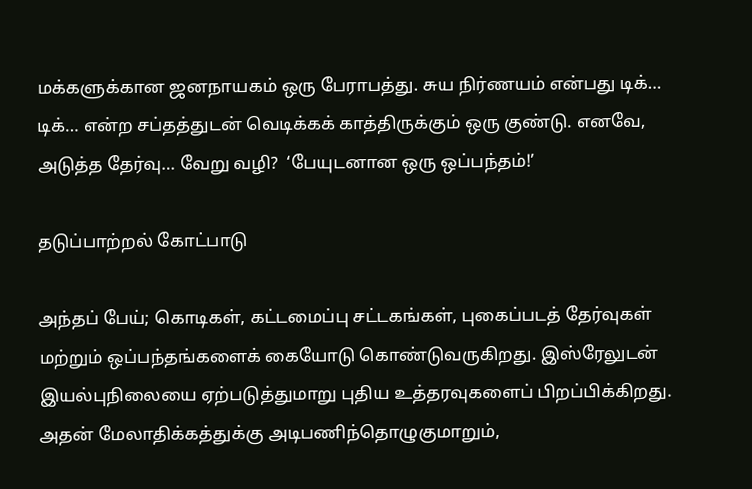மக்களுக்கான ஜனநாயகம் ஒரு பேராபத்து. சுய நிர்ணயம் என்பது டிக்… டிக்… என்ற சப்தத்துடன் வெடிக்கக் காத்திருக்கும் ஒரு குண்டு. எனவே, அடுத்த தேர்வு… வேறு வழி?  ‘பேயுடனான ஒரு ஒப்பந்தம்!’

தடுப்பாற்றல் கோட்பாடு

அந்தப் பேய்; கொடிகள், கட்டமைப்பு சட்டகங்கள், புகைப்படத் தேர்வுகள் மற்றும் ஒப்பந்தங்களைக் கையோடு கொண்டுவருகிறது. இஸ்ரேலுடன் இயல்புநிலையை ஏற்படுத்துமாறு புதிய உத்தரவுகளைப் பிறப்பிக்கிறது. அதன் மேலாதிக்கத்துக்கு அடிபணிந்தொழுகுமாறும்,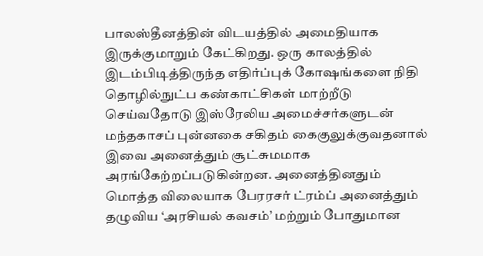பாலஸ்தீனத்தின் விடயத்தில் அமைதியாக இருக்குமாறும் கேட்கிறது. ஒரு காலத்தில் இடம்பிடித்திருந்த எதிர்ப்புக் கோஷங்களை நிதி தொழில்நுட்ப கண்காட்சிகள் மாற்றீடு செய்வதோடு இஸ்ரேலிய அமைச்சர்களுடன் மந்தகாசப் புன்னகை சகிதம் கைகுலுக்குவதனால் இவை அனைத்தும் சூட்சுமமாக அரங்கேற்றப்படுகின்றன. அனைத்தினதும் மொத்த விலையாக பேரரசர் ட்ரம்ப் அனைத்தும் தழுவிய ‘அரசியல் கவசம்’ மற்றும் போதுமான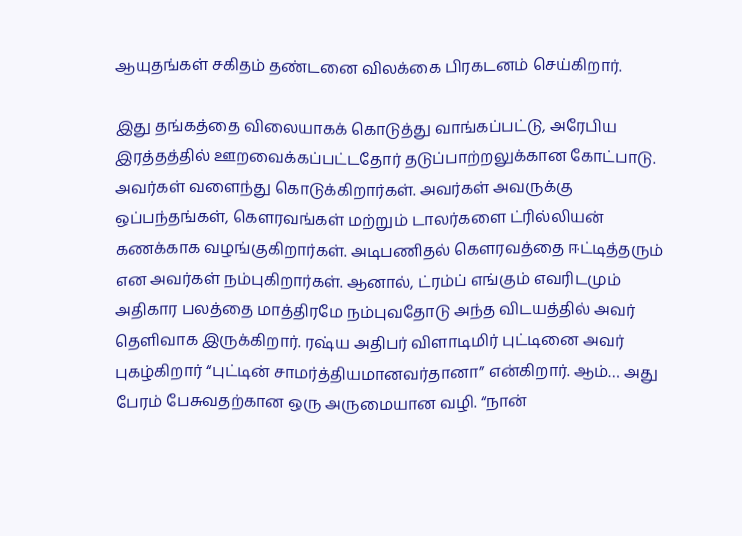ஆயுதங்கள் சகிதம் தண்டனை விலக்கை பிரகடனம் செய்கிறார்.

இது தங்கத்தை விலையாகக் கொடுத்து வாங்கப்பட்டு, அரேபிய இரத்தத்தில் ஊறவைக்கப்பட்டதோர் தடுப்பாற்றலுக்கான கோட்பாடு. அவர்கள் வளைந்து கொடுக்கிறார்கள். அவர்கள் அவருக்கு ஒப்பந்தங்கள், கௌரவங்கள் மற்றும் டாலர்களை ட்ரில்லியன் கணக்காக வழங்குகிறார்கள். அடிபணிதல் கெளரவத்தை ஈட்டித்தரும் என அவர்கள் நம்புகிறார்கள். ஆனால், ட்ரம்ப் எங்கும் எவரிடமும் அதிகார பலத்தை மாத்திரமே நம்புவதோடு அந்த விடயத்தில் அவர் தெளிவாக இருக்கிறார். ரஷ்ய அதிபர் விளாடிமிர் புட்டினை அவர் புகழ்கிறார் “புட்டின் சாமர்த்தியமானவர்தானா” என்கிறார். ஆம்… அது பேரம் பேசுவதற்கான ஒரு அருமையான வழி. “நான்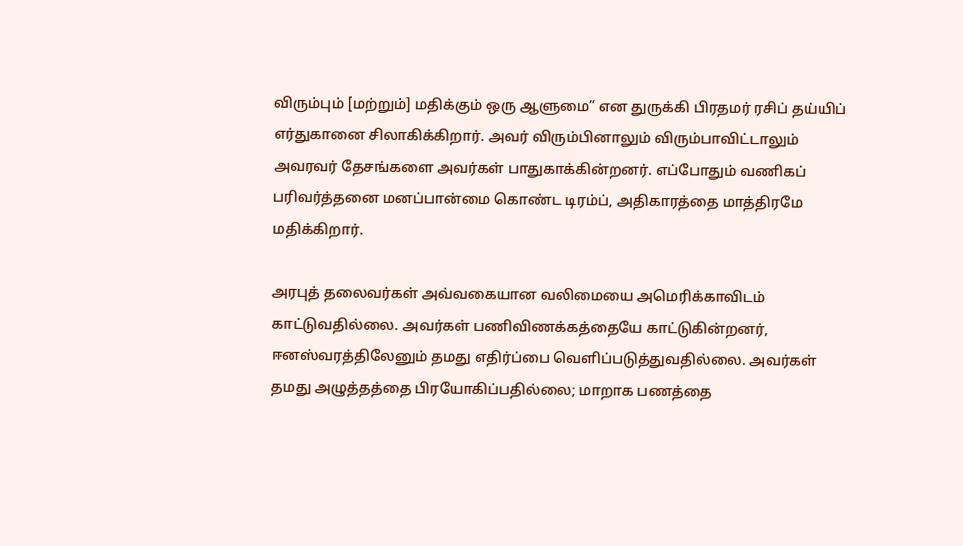விரும்பும் [மற்றும்] மதிக்கும் ஒரு ஆளுமை” என துருக்கி பிரதமர் ரசிப் தய்யிப் எர்துகானை சிலாகிக்கிறார். அவர் விரும்பினாலும் விரும்பாவிட்டாலும் அவரவர் தேசங்களை அவர்கள் பாதுகாக்கின்றனர். எப்போதும் வணிகப் பரிவர்த்தனை மனப்பான்மை கொண்ட டிரம்ப், அதிகாரத்தை மாத்திரமே மதிக்கிறார்.

அரபுத் தலைவர்கள் அவ்வகையான வலிமையை அமெரிக்காவிடம் காட்டுவதில்லை. அவர்கள் பணிவிணக்கத்தையே காட்டுகின்றனர், ஈனஸ்வரத்திலேனும் தமது எதிர்ப்பை வெளிப்படுத்துவதில்லை. அவர்கள் தமது அழுத்தத்தை பிரயோகிப்பதில்லை; மாறாக பணத்தை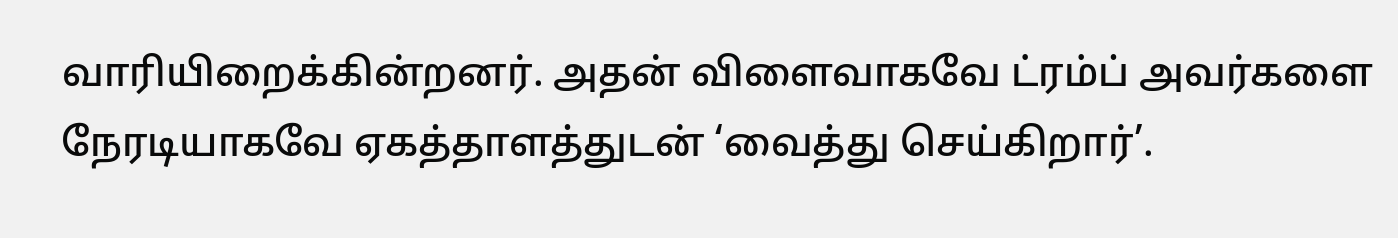வாரியிறைக்கின்றனர். அதன் விளைவாகவே ட்ரம்ப் அவர்களை நேரடியாகவே ஏகத்தாளத்துடன் ‘வைத்து செய்கிறார்’.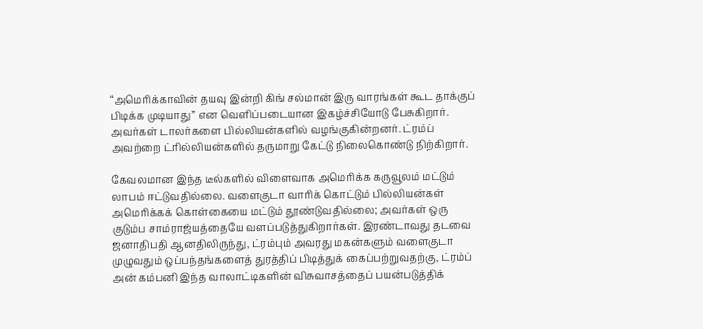“அமெரிக்காவின் தயவு இன்றி கிங் சல்மான் இரு வாரங்கள் கூட தாக்குப் பிடிக்க முடியாது” என வெளிப்படையான இகழ்ச்சியோடு பேசுகிறார். அவர்கள் டாலர்களை பில்லியன்களில் வழங்குகின்றனர். ட்ரம்ப் அவற்றை ட்ரில்லியன்களில் தருமாறு கேட்டு நிலைகொண்டு நிற்கிறார்.

கேவலமான இந்த டீல்களில் விளைவாக அமெரிக்க கருவூலம் மட்டும் லாபம் ஈட்டுவதில்லை. வளைகுடா வாரிக் கொட்டும் பில்லியன்கள் அமெரிக்கக் கொள்கையை மட்டும் தூண்டுவதில்லை; அவர்கள் ஒரு குடும்ப சாம்ராஜ்யத்தையே வளப்படுத்துகிறார்கள். இரண்டாவது தடவை ஜனாதிபதி ஆனதிலிருந்து, ட்ரம்பும் அவரது மகன்களும் வளைகுடா முழுவதும் ஒப்பந்தங்களைத் துரத்திப் பிடித்துக் கைப்பற்றுவதற்கு, ட்ரம்ப் அன் கம்பனி இந்த வாலாட்டிகளின் விசுவாசத்தைப் பயன்படுத்திக்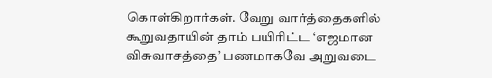கொள்கிறார்கள். வேறு வார்த்தைகளில் கூறுவதாயின் தாம் பயிரிட்ட ‘எஜமான விசுவாசத்தை’ பணமாகவே அறுவடை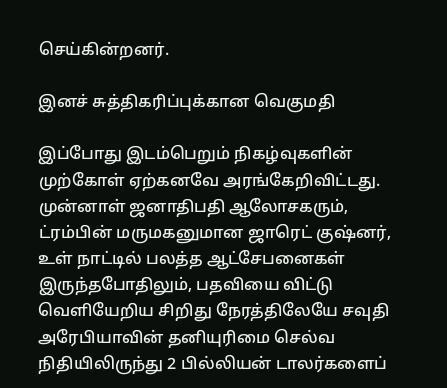செய்கின்றனர்.

இனச் சுத்திகரிப்புக்கான வெகுமதி

இப்போது இடம்பெறும் நிகழ்வுகளின் முற்கோள் ஏற்கனவே அரங்கேறிவிட்டது. முன்னாள் ஜனாதிபதி ஆலோசகரும், ட்ரம்பின் மருமகனுமான ஜாரெட் குஷ்னர், உள் நாட்டில் பலத்த ஆட்சேபனைகள் இருந்தபோதிலும், பதவியை விட்டு வெளியேறிய சிறிது நேரத்திலேயே சவுதி அரேபியாவின் தனியுரிமை செல்வ நிதியிலிருந்து 2 பில்லியன் டாலர்களைப்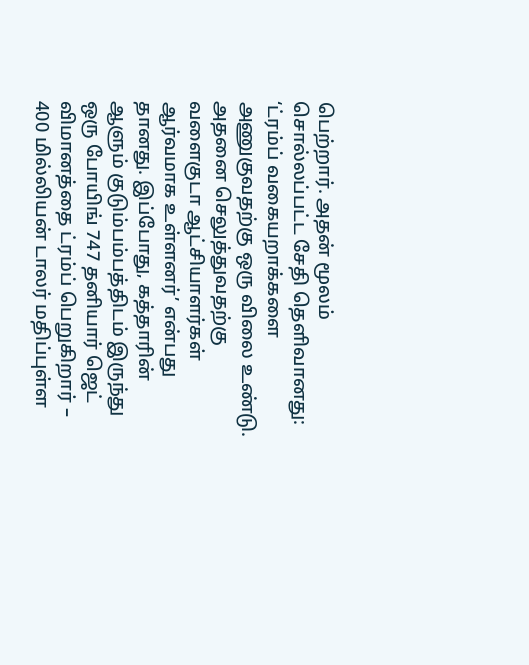பெற்றார். அதன் மூலம் சொல்லப்பட்ட சேதி தெளிவானது: ‘ட்ரம்ப் வகையறாக்களை அணுகுவதற்கு ஒரு விலை உண்டு. அதனை செலுத்துவதற்கு வளைகுடா ஆட்சியாளர்கள் ஆர்வமாக உள்ளனர்’ என்பது தானது. இப்போது, கத்தாரின் ஆளும் குடும்பம்பத்திடம் இருந்து ஒரு போயிங் 747 தனியார் ஜெட் விமானத்தை ட்ரம்ப் பெறுகிறார் – 400 மில்லியன் டாலர் மதிப்புள்ள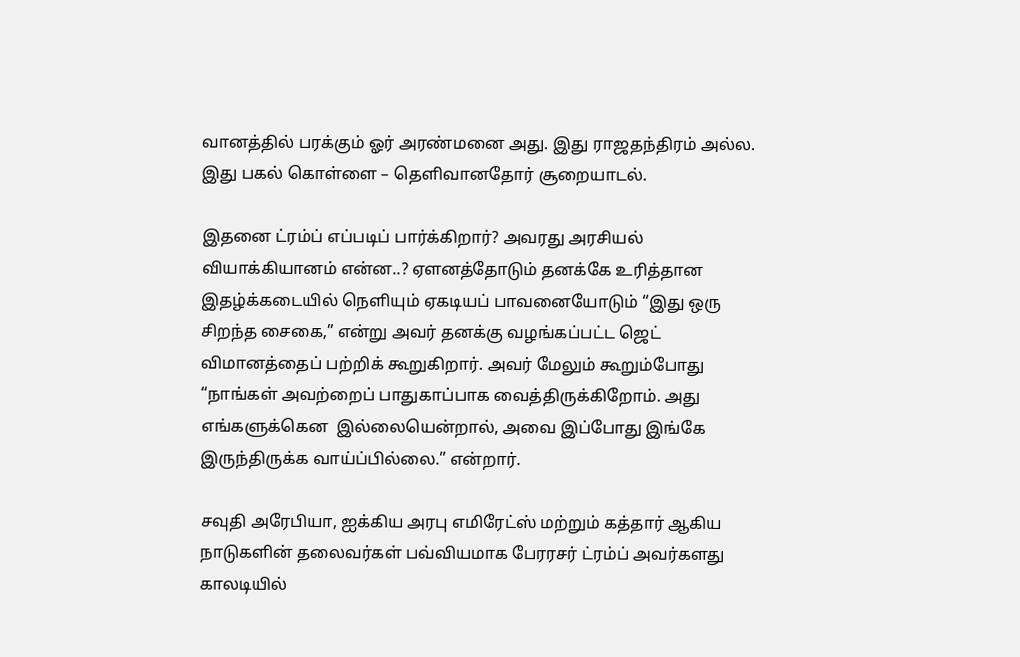வானத்தில் பரக்கும் ஓர் அரண்மனை அது. இது ராஜதந்திரம் அல்ல. இது பகல் கொள்ளை – தெளிவானதோர் சூறையாடல்.

இதனை ட்ரம்ப் எப்படிப் பார்க்கிறார்? அவரது அரசியல் வியாக்கியானம் என்ன..? ஏளனத்தோடும் தனக்கே உரித்தான இதழ்க்கடையில் நெளியும் ஏகடியப் பாவனையோடும் “இது ஒரு சிறந்த சைகை,” என்று அவர் தனக்கு வழங்கப்பட்ட ஜெட் விமானத்தைப் பற்றிக் கூறுகிறார். அவர் மேலும் கூறும்போது “நாங்கள் அவற்றைப் பாதுகாப்பாக வைத்திருக்கிறோம். அது எங்களுக்கென  இல்லையென்றால், அவை இப்போது இங்கே இருந்திருக்க வாய்ப்பில்லை.” என்றார்.

சவுதி அரேபியா, ஐக்கிய அரபு எமிரேட்ஸ் மற்றும் கத்தார் ஆகிய நாடுகளின் தலைவர்கள் பவ்வியமாக பேரரசர் ட்ரம்ப் அவர்களது காலடியில்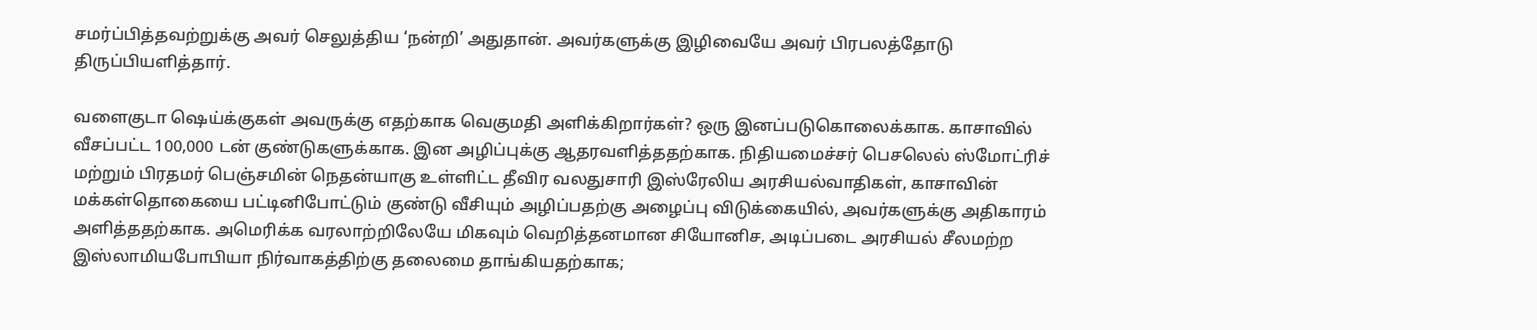சமர்ப்பித்தவற்றுக்கு அவர் செலுத்திய ‘நன்றி’ அதுதான். அவர்களுக்கு இழிவையே அவர் பிரபலத்தோடு திருப்பியளித்தார்.

வளைகுடா ஷெய்க்குகள் அவருக்கு எதற்காக வெகுமதி அளிக்கிறார்கள்? ஒரு இனப்படுகொலைக்காக. காசாவில் வீசப்பட்ட 100,000 டன் குண்டுகளுக்காக. இன அழிப்புக்கு ஆதரவளித்ததற்காக. நிதியமைச்சர் பெசலெல் ஸ்மோட்ரிச் மற்றும் பிரதமர் பெஞ்சமின் நெதன்யாகு உள்ளிட்ட தீவிர வலதுசாரி இஸ்ரேலிய அரசியல்வாதிகள், காசாவின் மக்கள்தொகையை பட்டினிபோட்டும் குண்டு வீசியும் அழிப்பதற்கு அழைப்பு விடுக்கையில், அவர்களுக்கு அதிகாரம் அளித்ததற்காக. அமெரிக்க வரலாற்றிலேயே மிகவும் வெறித்தனமான சியோனிச, அடிப்படை அரசியல் சீலமற்ற இஸ்லாமியபோபியா நிர்வாகத்திற்கு தலைமை தாங்கியதற்காக;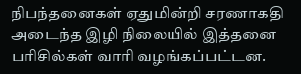நிபந்தனைகள் ஏதுமின்றி சரணாகதி அடைந்த இழி நிலையில் இத்தனை பரிசில்கள் வாரி வழங்கப்பட்டன.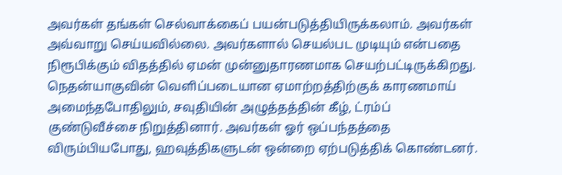அவர்கள் தங்கள் செல்வாக்கைப் பயன்படுத்தியிருக்கலாம். அவர்கள் அவ்வாறு செய்யவில்லை. அவர்களால் செயல்பட முடியும் என்பதை நிரூபிக்கும் விதத்தில் ஏமன் முன்னுதாரணமாக செயற்பட்டிருக்கிறது. நெதன்யாகுவின் வெளிப்படையான ஏமாற்றத்திற்குக் காரணமாய் அமைந்தபோதிலும், சவுதியின் அழுத்தத்தின் கீழ், ட்ரம்ப் குண்டுவீச்சை நிறுத்தினார். அவர்கள் ஓர் ஒப்பந்தத்தை விரும்பியபோது, ஹவுத்திகளுடன் ஒன்றை ஏற்படுத்திக் கொண்டனர்.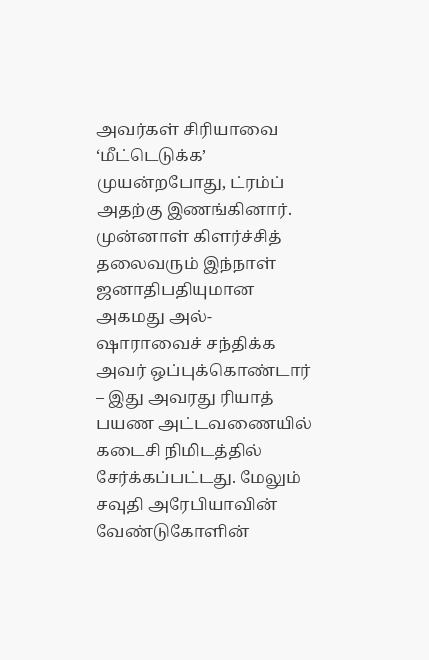அவர்கள் சிரியாவை ‘மீட்டெடுக்க’ முயன்றபோது, ட்ரம்ப் அதற்கு இணங்கினார். முன்னாள் கிளர்ச்சித் தலைவரும் இந்நாள் ஜனாதிபதியுமான அகமது அல்-ஷாராவைச் சந்திக்க அவர் ஒப்புக்கொண்டார் – இது அவரது ரியாத் பயண அட்டவணையில் கடைசி நிமிடத்தில் சேர்க்கப்பட்டது. மேலும் சவுதி அரேபியாவின் வேண்டுகோளின்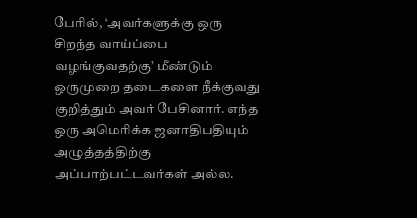பேரில், ‘அவர்களுக்கு ஒரு சிறந்த வாய்ப்பை வழங்குவதற்கு’ மீண்டும் ஒருமுறை தடைகளை நீக்குவது குறித்தும் அவர் பேசினார். எந்த ஒரு அமெரிக்க ஜனாதிபதியும் அழுத்தத்திற்கு அப்பாற்பட்டவர்கள் அல்ல.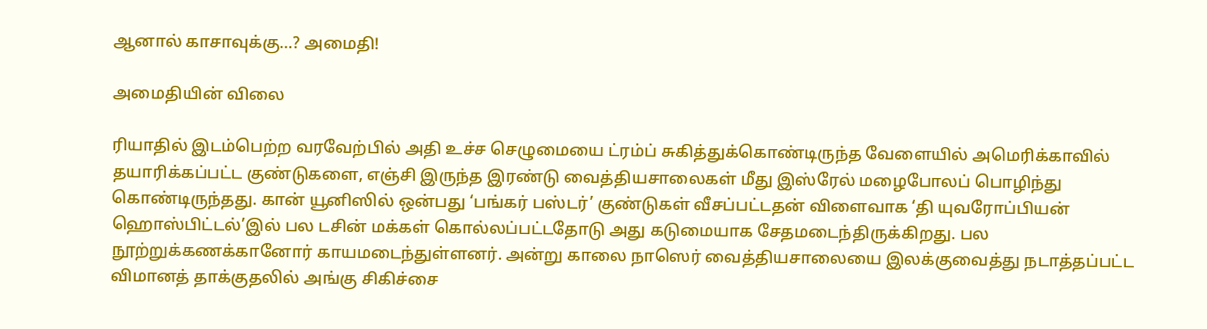ஆனால் காசாவுக்கு…? அமைதி!

அமைதியின் விலை

ரியாதில் இடம்பெற்ற வரவேற்பில் அதி உச்ச செழுமையை ட்ரம்ப் சுகித்துக்கொண்டிருந்த வேளையில் அமெரிக்காவில் தயாரிக்கப்பட்ட குண்டுகளை, எஞ்சி இருந்த இரண்டு வைத்தியசாலைகள் மீது இஸ்ரேல் மழைபோலப் பொழிந்து கொண்டிருந்தது. கான் யூனிஸில் ஒன்பது ‘பங்கர் பஸ்டர்’ குண்டுகள் வீசப்பட்டதன் விளைவாக ‘தி யுவரோப்பியன் ஹொஸ்பிட்டல்’இல் பல டசின் மக்கள் கொல்லப்பட்டதோடு அது கடுமையாக சேதமடைந்திருக்கிறது. பல நூற்றுக்கணக்கானோர் காயமடைந்துள்ளனர். அன்று காலை நாஸெர் வைத்தியசாலையை இலக்குவைத்து நடாத்தப்பட்ட விமானத் தாக்குதலில் அங்கு சிகிச்சை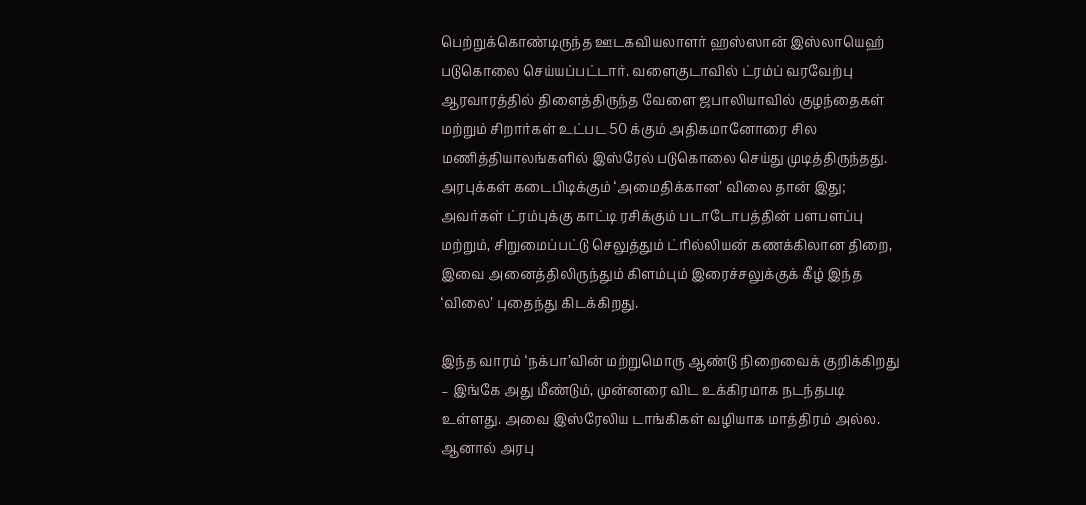பெற்றுக்கொண்டிருந்த ஊடகவியலாளர் ஹஸ்ஸான் இஸ்லாயெஹ் படுகொலை செய்யப்பட்டார். வளைகுடாவில் ட்ரம்ப் வரவேற்பு ஆரவாரத்தில் திளைத்திருந்த வேளை ஜபாலியாவில் குழந்தைகள் மற்றும் சிறார்கள் உட்பட 50 க்கும் அதிகமானோரை சில மணித்தியாலங்களில் இஸ்ரேல் படுகொலை செய்து முடித்திருந்தது. அரபுக்கள் கடைபிடிக்கும் ‘அமைதிக்கான’ விலை தான் இது; அவர்கள் ட்ரம்புக்கு காட்டி ரசிக்கும் படாடோபத்தின் பளபளப்பு மற்றும், சிறுமைப்பட்டு செலுத்தும் ட்ரில்லியன் கணக்கிலான திறை, இவை அனைத்திலிருந்தும் கிளம்பும் இரைச்சலுக்குக் கீழ் இந்த ‘விலை’ புதைந்து கிடக்கிறது.

இந்த வாரம் ‘நக்பா’வின் மற்றுமொரு ஆண்டு நிறைவைக் குறிக்கிறது – இங்கே அது மீண்டும், முன்னரை விட உக்கிரமாக நடந்தபடி உள்ளது. அவை இஸ்ரேலிய டாங்கிகள் வழியாக மாத்திரம் அல்ல. ஆனால் அரபு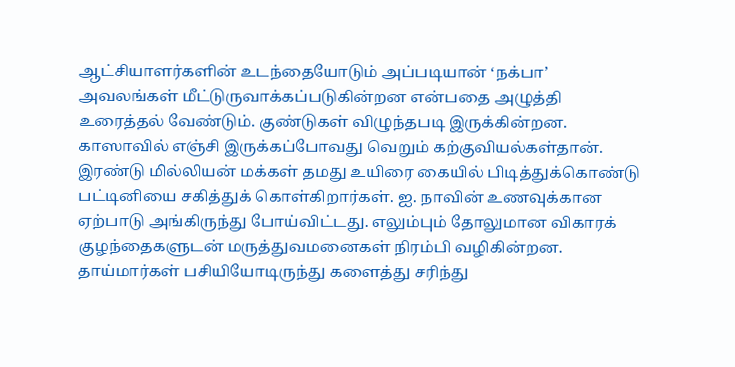ஆட்சியாளர்களின் உடந்தையோடும் அப்படியான் ‘நக்பா’ அவலங்கள் மீட்டுருவாக்கப்படுகின்றன என்பதை அழுத்தி உரைத்தல் வேண்டும். குண்டுகள் விழுந்தபடி இருக்கின்றன. காஸாவில் எஞ்சி இருக்கப்போவது வெறும் கற்குவியல்கள்தான். இரண்டு மில்லியன் மக்கள் தமது உயிரை கையில் பிடித்துக்கொண்டு பட்டினியை சகித்துக் கொள்கிறார்கள். ஐ. நாவின் உணவுக்கான ஏற்பாடு அங்கிருந்து போய்விட்டது. எலும்பும் தோலுமான விகாரக் குழந்தைகளுடன் மருத்துவமனைகள் நிரம்பி வழிகின்றன. தாய்மார்கள் பசியியோடிருந்து களைத்து சரிந்து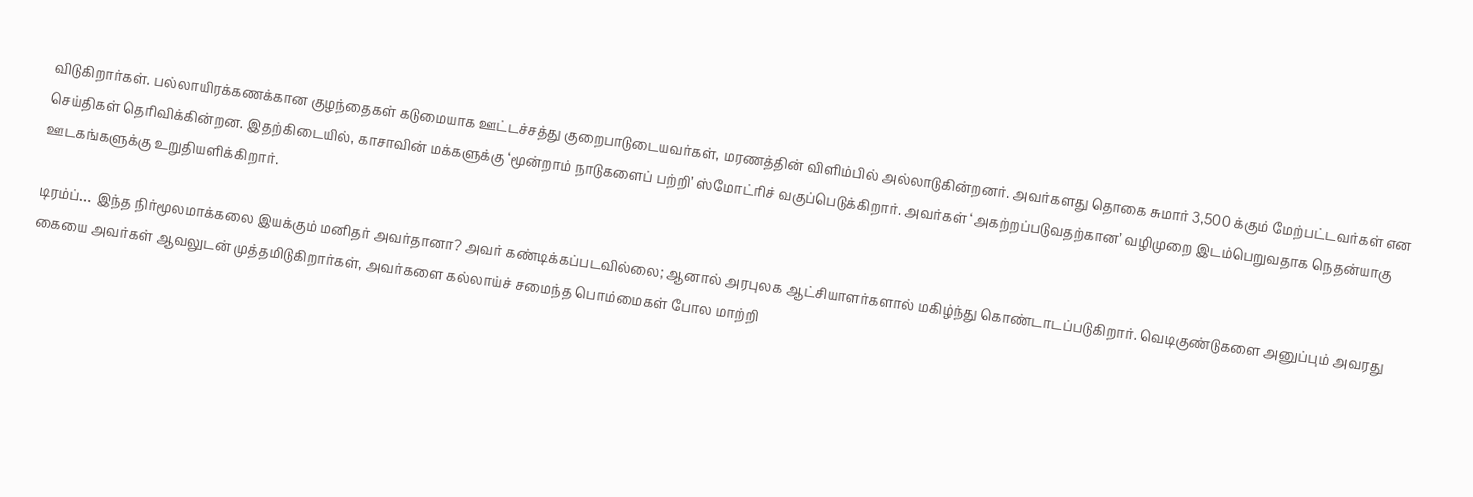விடுகிறார்கள். பல்லாயிரக்கணக்கான குழந்தைகள் கடுமையாக ஊட்டச்சத்து குறைபாடுடையவர்கள், மரணத்தின் விளிம்பில் அல்லாடுகின்றனர். அவர்களது தொகை சுமார் 3,500 க்கும் மேற்பட்டவர்கள் என செய்திகள் தெரிவிக்கின்றன. இதற்கிடையில், காசாவின் மக்களுக்கு ‘மூன்றாம் நாடுகளைப் பற்றி’ ஸ்மோட்ரிச் வகுப்பெடுக்கிறார். அவர்கள் ‘அகற்றப்படுவதற்கான’ வழிமுறை இடம்பெறுவதாக நெதன்யாகு ஊடகங்களுக்கு உறுதியளிக்கிறார்.

டிரம்ப்… இந்த நிர்மூலமாக்கலை இயக்கும் மனிதர் அவர்தானா? அவர் கண்டிக்கப்படவில்லை; ஆனால் அரபுலக ஆட்சியாளர்களால் மகிழ்ந்து கொண்டாடப்படுகிறார். வெடிகுண்டுகளை அனுப்பும் அவரது கையை அவர்கள் ஆவலுடன் முத்தமிடுகிறார்கள், அவர்களை கல்லாய்ச் சமைந்த பொம்மைகள் போல மாற்றி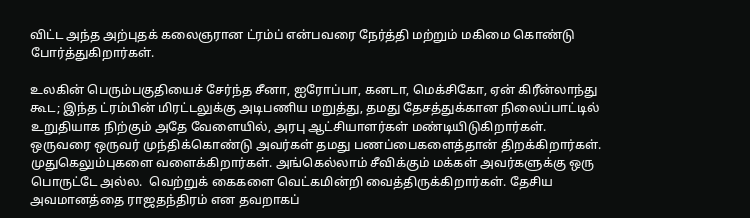விட்ட அந்த அற்புதக் கலைஞரான ட்ரம்ப் என்பவரை நேர்த்தி மற்றும் மகிமை கொண்டு போர்த்துகிறார்கள்.

உலகின் பெரும்பகுதியைச் சேர்ந்த சீனா, ஐரோப்பா, கனடா, மெக்சிகோ, ஏன் கிரீன்லாந்து கூட; இந்த ட்ரம்பின் மிரட்டலுக்கு அடிபணிய மறுத்து, தமது தேசத்துக்கான நிலைப்பாட்டில் உறுதியாக நிற்கும் அதே வேளையில், அரபு ஆட்சியாளர்கள் மண்டியிடுகிறார்கள். ஒருவரை ஒருவர் முந்திக்கொண்டு அவர்கள் தமது பணப்பைகளைத்தான் திறக்கிறார்கள். முதுகெலும்புகளை வளைக்கிறார்கள். அங்கெல்லாம் சீவிக்கும் மக்கள் அவர்களுக்கு ஒரு பொருட்டே அல்ல.  வெற்றுக் கைகளை வெட்கமின்றி வைத்திருக்கிறார்கள். தேசிய அவமானத்தை ராஜதந்திரம் என தவறாகப்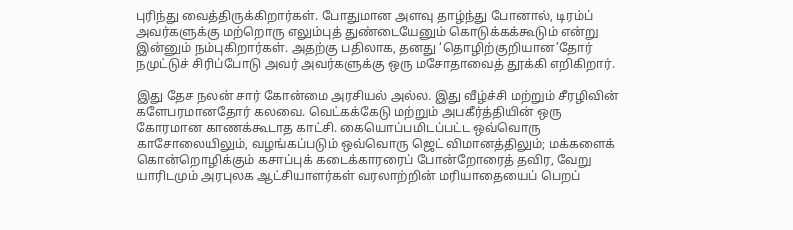புரிந்து வைத்திருக்கிறார்கள். போதுமான அளவு தாழ்ந்து போனால், டிரம்ப் அவர்களுக்கு மற்றொரு எலும்புத் துண்டையேனும் கொடுக்கக்கூடும் என்று இன்னும் நம்புகிறார்கள். அதற்கு பதிலாக, தனது ‘தொழிற்குறியான’தோர் நமுட்டுச் சிரிப்போடு அவர் அவர்களுக்கு ஒரு மசோதாவைத் தூக்கி எறிகிறார்.

இது தேச நலன் சார் கோன்மை அரசியல் அல்ல. இது வீழ்ச்சி மற்றும் சீரழிவின் களேபரமானதோர் கலவை. வெட்கக்கேடு மற்றும் அபகீர்த்தியின் ஒரு கோரமான காணக்கூடாத காட்சி. கையொப்பமிடப்பட்ட ஒவ்வொரு காசோலையிலும், வழங்கப்படும் ஒவ்வொரு ஜெட் விமானத்திலும்; மக்களைக் கொன்றொழிக்கும் கசாப்புக் கடைக்காரரைப் போன்றோரைத் தவிர, வேறு யாரிடமும் அரபுலக ஆட்சியாளர்கள் வரலாற்றின் மரியாதையைப் பெறப்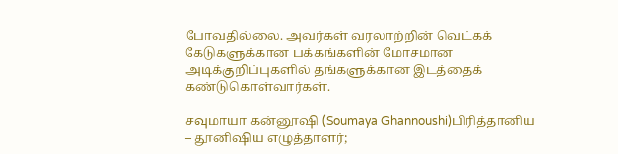போவதில்லை. அவர்கள் வரலாற்றின் வெட்கக் கேடுகளுக்கான பக்கங்களின் மோசமான அடிக்குறிப்புகளில் தங்களுக்கான இடத்தைக் கண்டுகொள்வார்கள்.

சவுமாயா கன்னூஷி (Soumaya Ghannoushi)பிரித்தானிய – தூனிஷிய எழுத்தாளர்;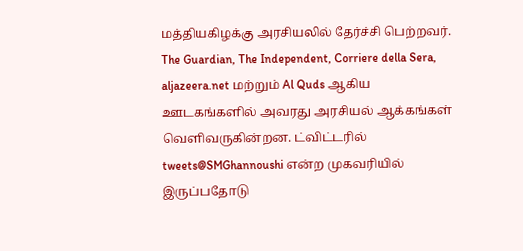மத்தியகிழக்கு அரசியலில் தேர்ச்சி பெற்றவர்.  The Guardian, The Independent, Corriere della Sera, aljazeera.net மற்றும் Al Quds ஆகிய ஊடகங்களில் அவரது அரசியல் ஆக்கங்கள் வெளிவருகின்றன. ட்விட்டரில் tweets@SMGhannoushi என்ற முகவரியில் இருப்பதோடு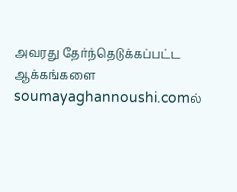அவரது தேர்ந்தெடுக்கப்பட்ட ஆக்கங்களை  soumayaghannoushi.comல்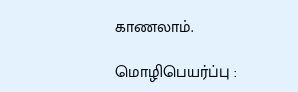காணலாம்.

மொழிபெயர்ப்பு :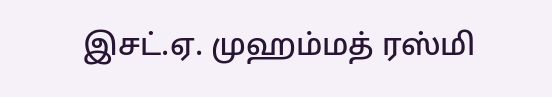இசட்.ஏ. முஹம்மத் ரஸ்மி